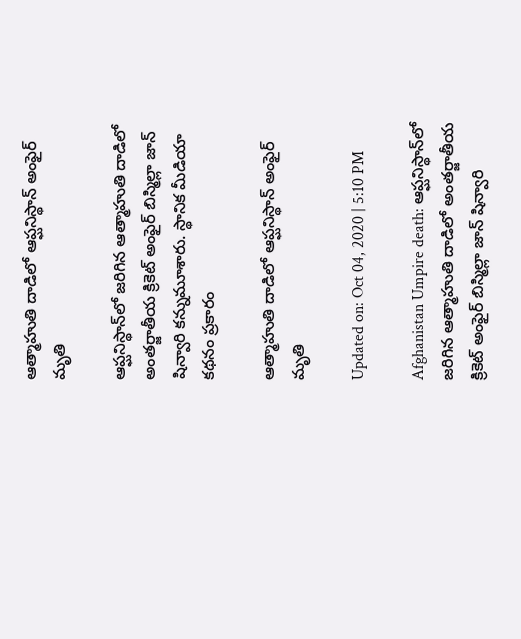ఆత్మాహుతి దాడిలో ఆప్ఘనిస్థాన్‌ అంఫైర్‌ మృతి

ఆప్ఘనిస్థాన్‌లో జరిగిన ఆత్మాహుతి దాడిలో అంతర్జాతీయ క్రికెట్ అంఫైర్‌ బిస్మిల్లా జాన్ షిన్వారి కన్నుమూశారు. స్థానిక మీడియా కథనం ప్రకారం

ఆత్మాహుతి దాడిలో ఆప్ఘనిస్థాన్‌ అంఫైర్‌ మృతి

Updated on: Oct 04, 2020 | 5:10 PM

Afghanistan Umpire death: ఆప్ఘనిస్థాన్‌లో జరిగిన ఆత్మాహుతి దాడిలో అంతర్జాతీయ క్రికెట్ అంఫైర్‌ బిస్మిల్లా జాన్ షిన్వారి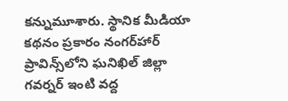కన్నుమూశారు. స్థానిక మీడియా కథనం ప్రకారం నంగర్‌హార్ ప్రావిన్స్‌లోని ఘనిఖిల్‌ జిల్లా గవర్నర్ ఇంటి వద్ద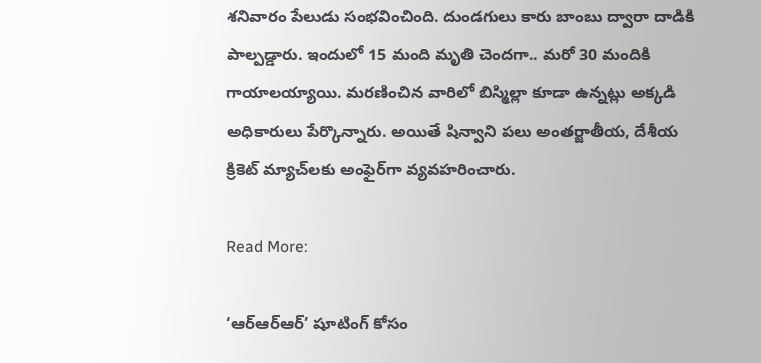శనివారం పేలుడు సంభవించింది. దుండగులు కారు బాంబు ద్వారా దాడికి పాల్పడ్డారు. ఇందులో 15 మంది మృతి చెందగా.. మరో 30 మందికి గాయాలయ్యాయి. మరణించిన వారిలో బిస్మిల్లా కూడా ఉన్నట్లు అక్కడి అధికారులు పేర్కొన్నారు. అయితే షిన్వాని పలు అంతర్జాతీయ, దేశీయ క్రికెట్ మ్యాచ్‌లకు అంఫైర్‌గా వ్యవహరించారు.

Read More:

‘ఆర్‌ఆర్‌ఆర్’ షూటింగ్‌ కోసం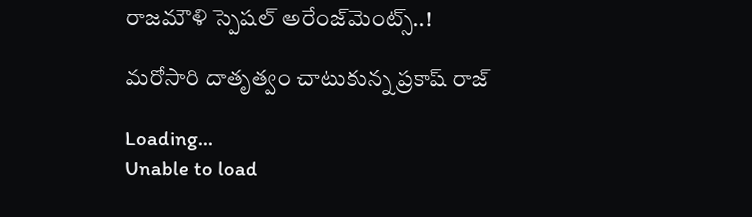రాజమౌళి స్పెషల్ అరేంజ్‌మెంట్స్‌..!

మరోసారి దాతృత్వం చాటుకున్న ప్రకాష్‌ రాజ్

Loading...
Unable to load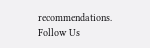recommendations.
Follow Us